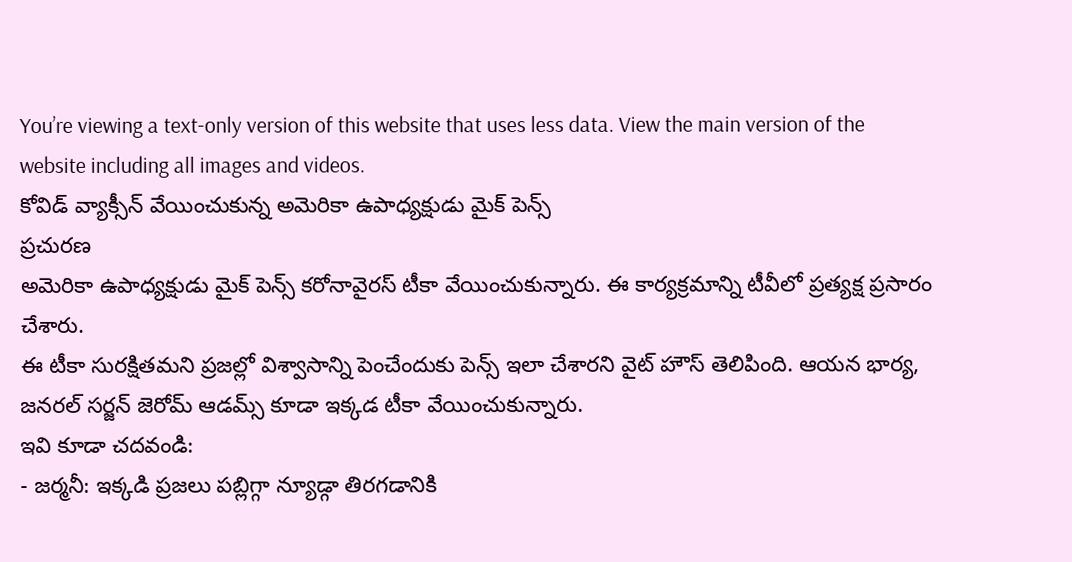You’re viewing a text-only version of this website that uses less data. View the main version of the website including all images and videos.
కోవిడ్ వ్యాక్సీన్ వేయించుకున్న అమెరికా ఉపాధ్యక్షుడు మైక్ పెన్స్
ప్రచురణ
అమెరికా ఉపాధ్యక్షుడు మైక్ పెన్స్ కరోనావైరస్ టీకా వేయించుకున్నారు. ఈ కార్యక్రమాన్ని టీవీలో ప్రత్యక్ష ప్రసారం చేశారు.
ఈ టీకా సురక్షితమని ప్రజల్లో విశ్వాసాన్ని పెంచేందుకు పెన్స్ ఇలా చేశారని వైట్ హౌస్ తెలిపింది. ఆయన భార్య, జనరల్ సర్జన్ జెరోమ్ ఆడమ్స్ కూడా ఇక్కడ టీకా వేయించుకున్నారు.
ఇవి కూడా చదవండి:
- జర్మనీ: ఇక్కడి ప్రజలు పబ్లిగ్గా న్యూడ్గా తిరగడానికి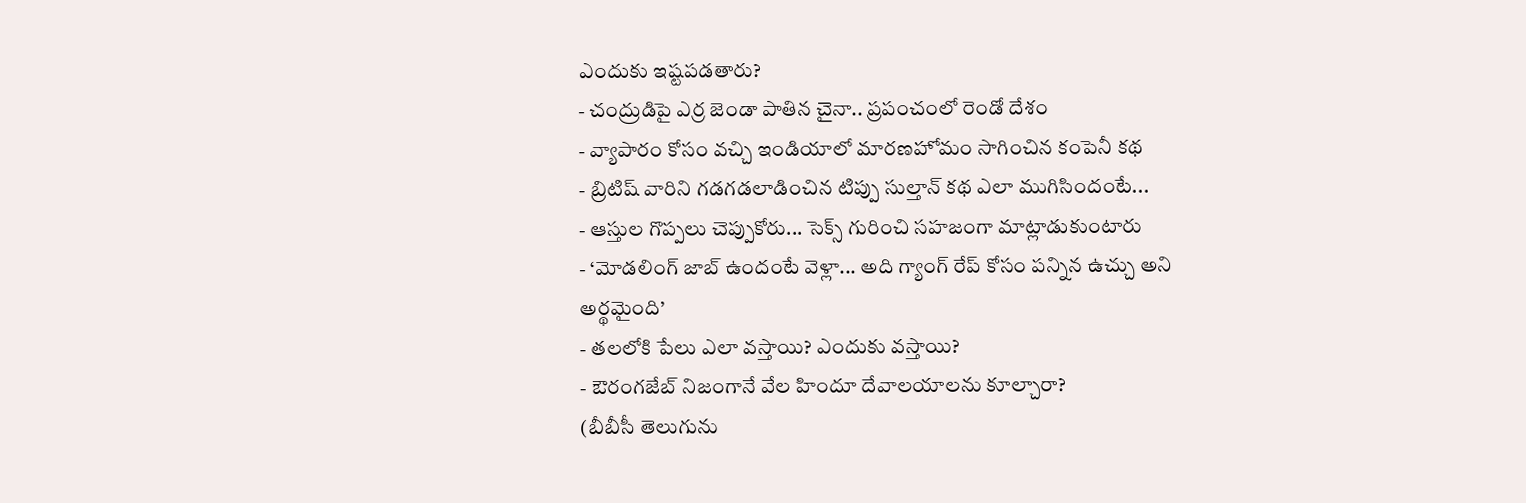ఎందుకు ఇష్టపడతారు?
- చంద్రుడిపై ఎర్ర జెండా పాతిన చైనా.. ప్రపంచంలో రెండో దేశం
- వ్యాపారం కోసం వచ్చి ఇండియాలో మారణహోమం సాగించిన కంపెనీ కథ
- బ్రిటిష్ వారిని గడగడలాడించిన టిప్పు సుల్తాన్ కథ ఎలా ముగిసిందంటే...
- ఆస్తుల గొప్పలు చెప్పుకోరు... సెక్స్ గురించి సహజంగా మాట్లాడుకుంటారు
- ‘మోడలింగ్ జాబ్ ఉందంటే వెళ్లా... అది గ్యాంగ్ రేప్ కోసం పన్నిన ఉచ్చు అని అర్థమైంది’
- తలలోకి పేలు ఎలా వస్తాయి? ఎందుకు వస్తాయి?
- ఔరంగజేబ్ నిజంగానే వేల హిందూ దేవాలయాలను కూల్చారా?
(బీబీసీ తెలుగును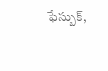ఫేస్బుక్,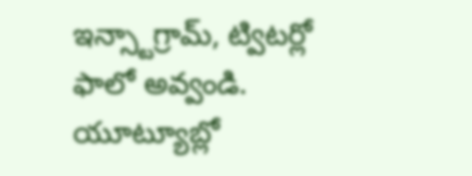ఇన్స్టాగ్రామ్, ట్విటర్లో ఫాలో అవ్వండి. యూట్యూబ్లో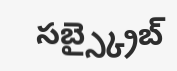సబ్స్క్రైబ్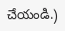చేయండి.)